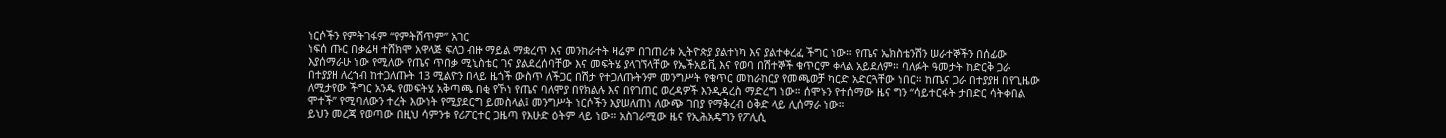ነርሶችን የምትገፋም “የምትሸጥም” አገር
ነፍሰ ጡር በቃሬዛ ተሸክሞ አዋላጅ ፍለጋ ብዙ ማይል ማቋረጥ እና መንከራተት ዛሬም በገጠሪቱ ኢትዮጵያ ያልተነካ እና ያልተቀረፈ ችግር ነው። የጤና ኤክስቴንሽን ሠራተኞችን በሰፊው እያሰማራሁ ነው የሚለው የጤና ጥበቃ ሚኒስቴር ገና ያልደረሰባቸው እና መፍትሄ ያላገኘላቸው የኤችአይቪ እና የወባ በሽተኞች ቁጥርም ቀላል አይደለም። ባለፉት ዓመታት ከድርቅ ጋራ በተያያዘ ለረኀብ ከተጋለጡት 13 ሚልዮን በላይ ዜጎች ውስጥ ለችጋር በሽታ የተጋለጡትንም መንግሥት የቁጥር መከራከርያ የመጫወቻ ካርድ አድርጓቸው ነበር። ከጤና ጋራ በተያያዘ በየጊዜው ለሚታየው ችግር አንዱ የመፍትሄ አቅጣጫ በቂ የኾነ የጤና ባለሞያ በየክልሉ እና በየገጠር ወረዳዎች እንዲዳረስ ማድረግ ነው። ሰሞኑን የተሰማው ዜና ግን “ሳይተርፋት ታበድር ሳትቀበል ሞተች” የሚባለውን ተረት እውነት የሚያደርግ ይመስላል፤ መንግሥት ነርሶችን እያሠለጠነ ለውጭ ገበያ የማቅረብ ዕቅድ ላይ ሊሰማራ ነው።
ይህን መረጃ የወጣው በዚህ ሳምንቱ የሪፖርተር ጋዜጣ የእሁድ ዕትም ላይ ነው። አስገራሚው ዜና የኢሕአዴግን የፖሊሲ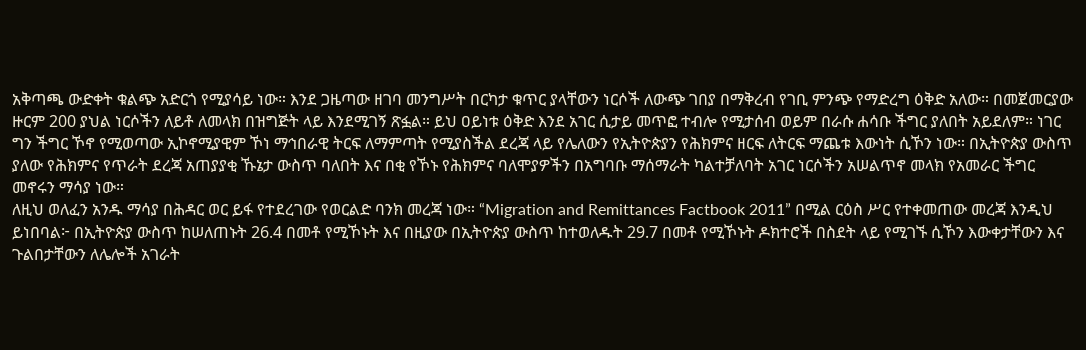አቅጣጫ ውድቀት ቁልጭ አድርጎ የሚያሳይ ነው። እንደ ጋዜጣው ዘገባ መንግሥት በርካታ ቁጥር ያላቸውን ነርሶች ለውጭ ገበያ በማቅረብ የገቢ ምንጭ የማድረግ ዕቅድ አለው። በመጀመርያው ዙርም 200 ያህል ነርሶችን ለይቶ ለመላክ በዝግጅት ላይ እንደሚገኝ ጽፏል። ይህ ዐይነቱ ዕቅድ እንደ አገር ሲታይ መጥፎ ተብሎ የሚታሰብ ወይም በራሱ ሐሳቡ ችግር ያለበት አይደለም። ነገር ግን ችግር ኾኖ የሚወጣው ኢኮኖሚያዊም ኾነ ማኅበራዊ ትርፍ ለማምጣት የሚያስችል ደረጃ ላይ የሌለውን የኢትዮጵያን የሕክምና ዘርፍ ለትርፍ ማጨቱ እውነት ሲኾን ነው። በኢትዮጵያ ውስጥ ያለው የሕክምና የጥራት ደረጃ አጠያያቂ ኹኔታ ውስጥ ባለበት እና በቂ የኾኑ የሕክምና ባለሞያዎችን በአግባቡ ማሰማራት ካልተቻለባት አገር ነርሶችን አሠልጥኖ መላክ የአመራር ችግር መኖሩን ማሳያ ነው።
ለዚህ ወለፈን አንዱ ማሳያ በሕዳር ወር ይፋ የተደረገው የወርልድ ባንክ መረጃ ነው። “Migration and Remittances Factbook 2011” በሚል ርዕስ ሥር የተቀመጠው መረጃ እንዲህ ይነበባል፦ በኢትዮጵያ ውስጥ ከሠለጠኑት 26.4 በመቶ የሚኾኑት እና በዚያው በኢትዮጵያ ውስጥ ከተወለዱት 29.7 በመቶ የሚኾኑት ዶክተሮች በስደት ላይ የሚገኙ ሲኾን እውቀታቸውን እና ጉልበታቸውን ለሌሎች አገራት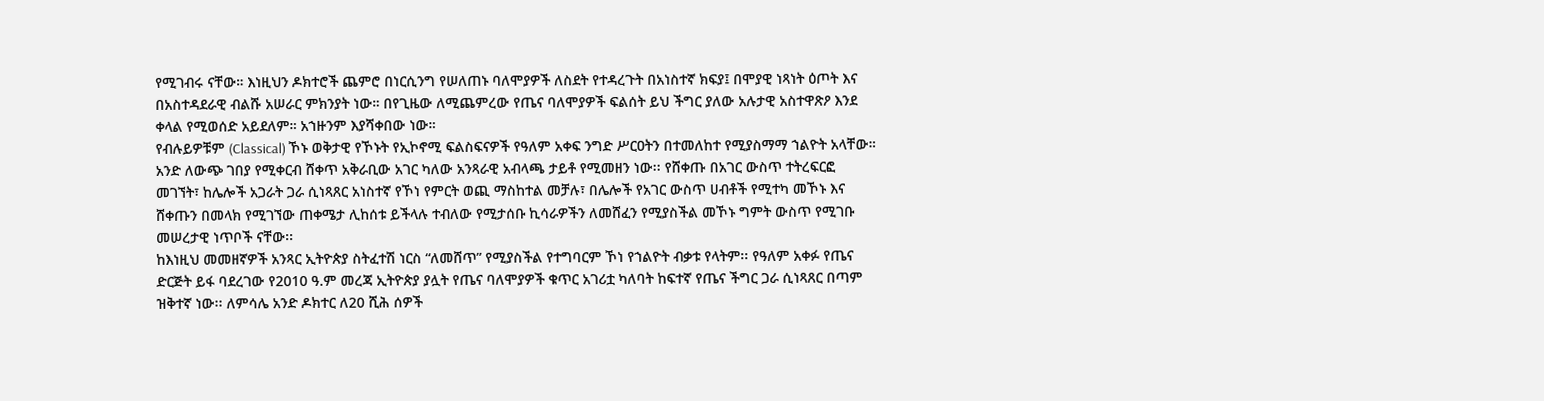የሚገብሩ ናቸው። እነዚህን ዶክተሮች ጨምሮ በነርሲንግ የሠለጠኑ ባለሞያዎች ለስደት የተዳረጉት በአነስተኛ ክፍያ፤ በሞያዊ ነጻነት ዕጦት እና በአስተዳደራዊ ብልሹ አሠራር ምክንያት ነው። በየጊዜው ለሚጨምረው የጤና ባለሞያዎች ፍልሰት ይህ ችግር ያለው አሉታዊ አስተዋጽዖ እንደ ቀላል የሚወሰድ አይደለም። አኀዙንም እያሻቀበው ነው።
የብሉይዎቹም (Classical) ኾኑ ወቅታዊ የኾኑት የኢኮኖሚ ፍልስፍናዎች የዓለም አቀፍ ንግድ ሥርዐትን በተመለከተ የሚያስማማ ኀልዮት አላቸው። አንድ ለውጭ ገበያ የሚቀርብ ሸቀጥ አቅራቢው አገር ካለው አንጻራዊ አብላጫ ታይቶ የሚመዘን ነው፡፡ የሸቀጡ በአገር ውስጥ ተትረፍርፎ መገኘት፣ ከሌሎች አጋራት ጋራ ሲነጻጸር አነስተኛ የኾነ የምርት ወጪ ማስከተል መቻሉ፣ በሌሎች የአገር ውስጥ ሀብቶች የሚተካ መኾኑ እና ሸቀጡን በመላክ የሚገኘው ጠቀሜታ ሊከሰቱ ይችላሉ ተብለው የሚታሰቡ ኪሳራዎችን ለመሸፈን የሚያስችል መኾኑ ግምት ውስጥ የሚገቡ መሠረታዊ ነጥቦች ናቸው፡፡
ከእነዚህ መመዘኛዎች አንጻር ኢትዮጵያ ስትፈተሽ ነርስ “ለመሸጥ” የሚያስችል የተግባርም ኾነ የኀልዮት ብቃቱ የላትም፡፡ የዓለም አቀፉ የጤና ድርጅት ይፋ ባደረገው የ2010 ዓ.ም መረጃ ኢትዮጵያ ያሏት የጤና ባለሞያዎች ቁጥር አገሪቷ ካለባት ከፍተኛ የጤና ችግር ጋራ ሲነጻጸር በጣም ዝቅተኛ ነው፡፡ ለምሳሌ አንድ ዶክተር ለ20 ሺሕ ሰዎች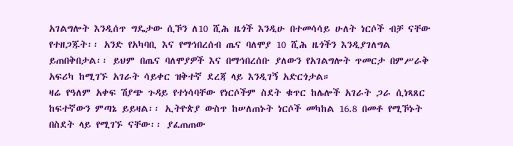አገልግሎት እንዲሰጥ ግዴታው ሲኾን ለ10 ሺሕ ዜጎች እንዲሁ በተመሳሳይ ሁለት ነርሶች ብቻ ናቸው የተዘጋጁት፡፡ አንድ የአካባቢ እና የማኅበረሰብ ጤና ባለሞያ 10 ሺሕ ዜጎችን እንዲያገለግል ይጠበቅበታል፡፡ ይህም በጤና ባለሞያዎች እና በማኅበረሰቡ ያለውን የአገልግሎት ጥመርታ በምሥራቅ አፍሪካ ከሚገኙ አገራት ሳይቀር ዝቅተኛ ደረጃ ላይ እንዲገኝ አድርጎታል።
ዛሬ የዓለም አቀፍ ሽያጭ ጉዳይ የተነሳባቸው የነርሶችም ስደት ቁጥር ከሌሎች አገራት ጋራ ሲነጻጸር ከፍተኛውን ምጣኔ ይይዛል፡፡ ኢትዮጵያ ውስጥ ከሠለጠኑት ነርሶች መካከል 16.8 በመቶ የሚኾኑት በስደት ላይ የሚገኙ ናቸው፡፡ ያፈጠጠው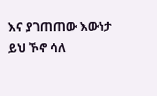እና ያገጠጠው እውነታ ይህ ኾኖ ሳለ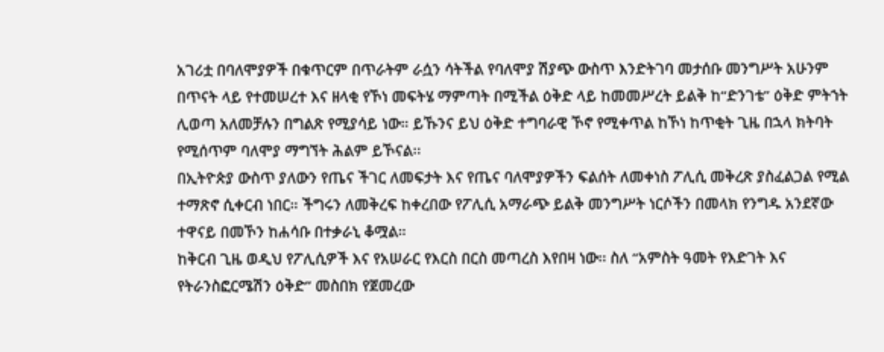አገሪቷ በባለሞያዎች በቁጥርም በጥራትም ራሷን ሳትችል የባለሞያ ሽያጭ ውስጥ እንድትገባ መታሰቡ መንግሥት አሁንም በጥናት ላይ የተመሠረተ እና ዘላቂ የኾነ መፍትሄ ማምጣት በሚችል ዕቅድ ላይ ከመመሥረት ይልቅ ከ“ድንገቴ” ዕቅድ ምትኀት ሊወጣ አለመቻሉን በግልጽ የሚያሳይ ነው። ይኹንና ይህ ዕቅድ ተግባራዊ ኾኖ የሚቀጥል ከኾነ ከጥቂት ጊዜ በኋላ ክትባት የሚሰጥም ባለሞያ ማግኘት ሕልም ይኾናል፡፡
በኢትዮጵያ ውስጥ ያለውን የጤና ችገር ለመፍታት እና የጤና ባለሞያዎችን ፍልሰት ለመቀነስ ፖሊሲ መቅረጽ ያስፈልጋል የሚል ተማጽኖ ሲቀርብ ነበር። ችግሩን ለመቅረፍ ከቀረበው የፖሊሲ አማራጭ ይልቅ መንግሥት ነርሶችን በመላክ የንግዱ አንደኛው ተዋናይ በመኾን ከሐሳቡ በተቃራኒ ቆሟል።
ከቅርብ ጊዜ ወዲህ የፖሊሲዎች እና የአሠራር የእርስ በርስ መጣረስ እየበዛ ነው፡፡ ስለ “አምስት ዓመት የእድገት እና የትራንስፎርሜሽን ዕቅድ” መስበክ የጀመረው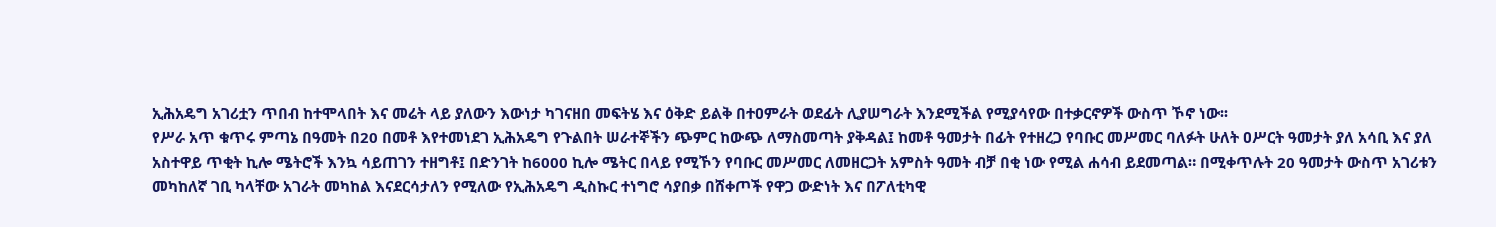ኢሕአዴግ አገሪቷን ጥበብ ከተሞላበት እና መሬት ላይ ያለውን እውነታ ካገናዘበ መፍትሄ እና ዕቅድ ይልቅ በተዐምራት ወደፊት ሊያሠግራት እንደሚችል የሚያሳየው በተቃርኖዎች ውስጥ ኾኖ ነው፡፡
የሥራ አጥ ቁጥሩ ምጣኔ በዓመት በ20 በመቶ እየተመነደገ ኢሕአዴግ የጉልበት ሠራተኞችን ጭምር ከውጭ ለማስመጣት ያቅዳል፤ ከመቶ ዓመታት በፊት የተዘረጋ የባቡር መሥመር ባለፉት ሁለት ዐሥርት ዓመታት ያለ አሳቢ እና ያለ አስተዋይ ጥቂት ኪሎ ሜትሮች እንኳ ሳይጠገን ተዘግቶ፤ በድንገት ከ6000 ኪሎ ሜትር በላይ የሚኾን የባቡር መሥመር ለመዘርጋት አምስት ዓመት ብቻ በቂ ነው የሚል ሐሳብ ይደመጣል። በሚቀጥሉት 20 ዓመታት ውስጥ አገሪቱን መካከለኛ ገቢ ካላቸው አገራት መካከል እናደርሳታለን የሚለው የኢሕአዴግ ዲስኩር ተነግሮ ሳያበቃ በሸቀጦች የዋጋ ውድነት እና በፖለቲካዊ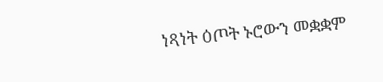ነጻነት ዕጦት ኑሮውን መቋቋም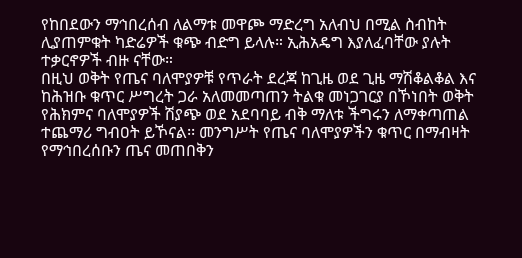የከበደውን ማኅበረሰብ ለልማቱ መዋጮ ማድረግ አለብህ በሚል ስብከት ሊያጠምቁት ካድሬዎች ቁጭ ብድግ ይላሉ። ኢሕአዴግ እያለፈባቸው ያሉት ተቃርኖዎች ብዙ ናቸው።
በዚህ ወቅት የጤና ባለሞያዎቹ የጥራት ደረጃ ከጊዜ ወደ ጊዜ ማሽቆልቆል እና ከሕዝቡ ቁጥር ሥግረት ጋራ አለመመጣጠን ትልቁ መነጋገርያ በኾነበት ወቅት የሕክምና ባለሞያዎች ሽያጭ ወደ አደባባይ ብቅ ማለቱ ችግሩን ለማቀጣጠል ተጨማሪ ግብዐት ይኾናል፡፡ መንግሥት የጤና ባለሞያዎችን ቁጥር በማብዛት የማኅበረሰቡን ጤና መጠበቅን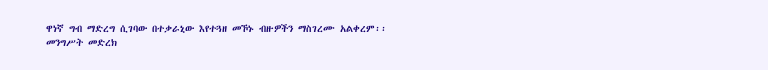ዋነኛ ግብ ማድረግ ሲገባው በተቃራኒው እየተጓዘ መኾኑ ብዙዎችን ማስገረሙ አልቀረም፡፡
መንግሥት መድረክ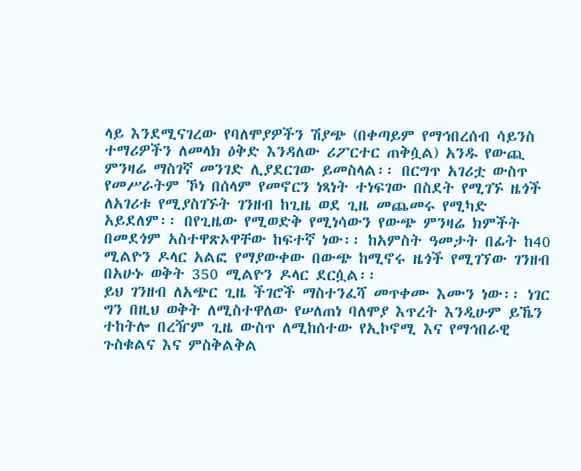ላይ እንደሚናገረው የባለሞያዎችን ሽያጭ (በቀጣይም የማኅበረሰብ ሳይንስ ተማሪዎችን ለመላክ ዕቅድ እንዳለው ሪፖርተር ጠቅሷል) አንዱ የውጪ ምንዛሬ ማስገኛ መንገድ ሊያደርገው ይመስላል፡፡ በርግጥ አገሪቷ ውስጥ የመሥራትም ኾነ በሰላም የመኖርን ነጻነት ተነፍገው በስደት የሚገኙ ዜጎች ለአገሪቱ የሚያስገኙት ገንዘብ ከጊዜ ወደ ጊዜ መጨመሩ የሚካድ አይደለም፡፡ በየጊዜው የሚወድቅ የሚነሳውን የውጭ ምንዛሬ ክምችት በመደጎም አስተዋጽኦዋቸው ከፍተኛ ነው፡፡ ከአምስት ዓመታት በፊት ከ40 ሚልዮን ዶላር አልፎ የማያውቀው በውጭ ከሚኖሩ ዜጎች የሚገኘው ገንዘብ በአሁኑ ወቅት 350 ሚልዮን ዶላር ደርሷል፡፡
ይህ ገንዘብ ለአጭር ጊዜ ችገሮች ማስተንፈሻ መጥቀሙ እሙን ነው፡፡ ነገር ግን በዚህ ወቅት ለሚስተዋለው የሠለጠነ ባለሞያ እጥረት እንዲሁም ይኼን ተከትሎ በረዥም ጊዜ ውስጥ ለሚከሰተው የኢኮኖሚ እና የማኅበራዊ ጉስቁልና እና ምስቅልቅል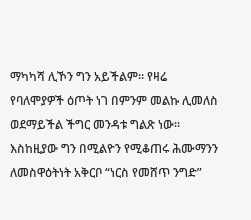ማካካሻ ሊኾን ግን አይችልም፡፡ የዛሬ የባለሞያዎች ዕጦት ነገ በምንም መልኩ ሊመለስ ወደማይችል ችግር መንዳቱ ግልጽ ነው፡፡ እስከዚያው ግን በሚልዮን የሚቆጠሩ ሕሙማንን ለመስዋዕትነት አቅርቦ “ነርስ የመሸጥ ንግድ”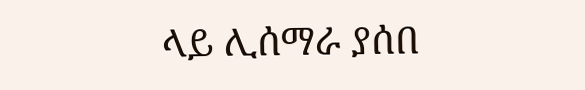ላይ ሊሰማራ ያሰበ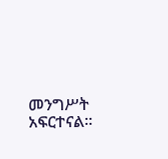መንግሥት አፍርተናል።